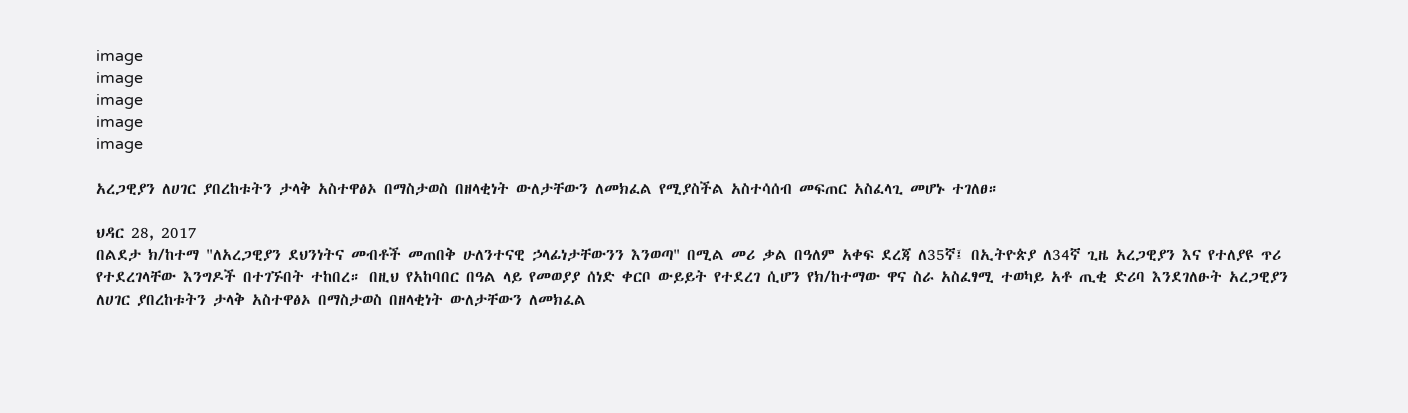image
image
image
image
image

አረጋዊያን ለሀገር ያበረከቱትን ታላቅ አስተዋፅኦ በማስታወስ በዘላቂነት ውለታቸውን ለመክፈል የሚያስችል አስተሳሰብ መፍጠር አስፈላጊ መሆኑ ተገለፀ።

ህዳር 28, 2017
በልደታ ክ/ከተማ "ለአረጋዊያን ደህንነትና መብቶች መጠበቅ ሁለንተናዊ ኃላፊነታቸውንን እንወጣ" በሚል መሪ ቃል በዓለም አቀፍ ደረጃ ለ35ኛ፤ በኢትዮጵያ ለ34ኛ ጊዜ አረጋዊያን እና የተለያዩ ጥሪ የተደረገላቸው እንግዶች በተገኙበት ተከበረ። በዚህ የአከባበር በዓል ላይ የመወያያ ሰነድ ቀርቦ ውይይት የተደረገ ሲሆን የክ/ከተማው ዋና ስራ አስፈፃሚ ተወካይ አቶ ጢቂ ድሪባ እንደገለፁት አረጋዊያን ለሀገር ያበረከቱትን ታላቅ አስተዋፅኦ በማስታወስ በዘላቂነት ውለታቸውን ለመክፈል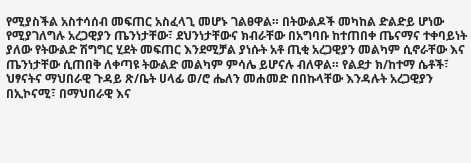የሚያስችል አስተሳሰብ መፍጠር አስፈላጊ መሆኑ ገልፀዋል። በትውልዶች መካከል ድልድይ ሆነው የሚያገለግሉ አረጋዊያን ጤንነታቸው፣ ደህንነታቸውና ክብራቸው በአግባቡ ከተጠበቀ ጤናማና ተቀባይነት ያለው የትውልድ ሽግግር ሂደት መፍጠር እንደሚቻል ያነሱት አቶ ጢቂ አረጋዊያን መልካም ሲኖራቸው እና ጤንነታቸው ሲጠበቅ ለቀጣዩ ትውልድ መልካም ምሳሌ ይሆናሉ ብለዋል። የልደታ ክ/ከተማ ሴቶች፣ ህፃናትና ማህበራዊ ጉዳይ ጽ/ቤት ሀላፊ ወ/ሮ ሔለን መሐመድ በበኩላቸው እንዳሉት አረጋዊያን በኢኮናሚ፣ በማህበራዊ እና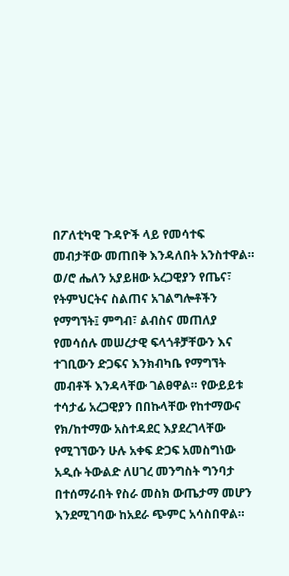በፖለቲካዊ ጉዳዮች ላይ የመሳተፍ መብታቸው መጠበቅ እንዳለበት አንስተዋል። ወ/ሮ ሔለን አያይዘው አረጋዊያን የጤና፣ የትምህርትና ስልጠና አገልግሎቶችን የማግኘት፤ ምግብ፣ ልብስና መጠለያ የመሳሰሉ መሠረታዊ ፍላጎቶቻቸውን እና ተገቢውን ድጋፍና እንክብካቤ የማግኘት መብቶች እንዳላቸው ገልፀዋል። የውይይቱ ተሳታፊ አረጋዊያን በበኩላቸው የከተማውና የክ/ከተማው አስተዳደር እያደረገላቸው የሚገኘውን ሁሉ አቀፍ ድጋፍ አመስግነው አዲሱ ትውልድ ለሀገረ መንግስት ግንባታ በተሰማራበት የስራ መስክ ውጤታማ መሆን እንደሚገባው ከአደራ ጭምር አሳስበዋል።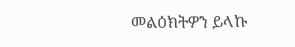መልዕክትዎን ይላኩ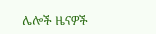ሌሎች ዜናዎች